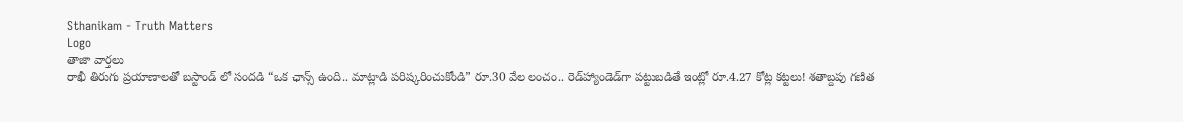Sthanikam - Truth Matters
Logo
తాజా వార్తలు
రాఖీ తిరుగు ప్రయాణాలతో బస్టాండ్ లో సందడి “ఒక ఛాన్స్‌ ఉంది.. మాట్లాడి పరిష్కరించుకోండి” రూ.30 వేల లంచం.. రెడ్‌హ్యాండెడ్‌గా పట్టుబడితే ఇంట్లో రూ.4.27 కోట్ల కట్టలు! శతాబ్దపు గణిత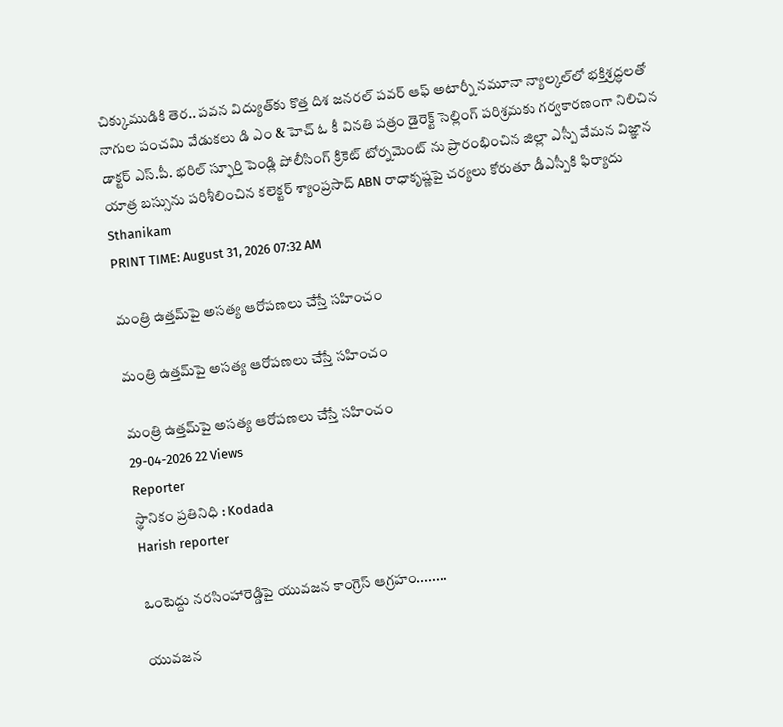చిక్కుముడికి తెర.. పవన విద్యుత్‌కు కొత్త దిశ జనరల్ పవర్ ఆఫ్ అటార్నీ నమూనా న్యాల్కల్‌లో భక్తిశ్రద్ధలతో నాగుల పంచమి వేడుకలు డి ఎం & హెచ్ ఓ కీ వినతి పత్రం డైరెక్ట్ సెల్లింగ్ పరిశ్రమకు గర్వకారణంగా నిలిచిన డాక్టర్ ఎస్.పీ. భరిల్ స్ఫూర్తి పెండ్లి పోలీసింగ్ క్రికెట్ టోర్నమెంట్ ను ప్రారంభించిన జిల్లా ఎస్పీ వేమన విజ్ఞాన యాత్ర బస్సును పరిశీలించిన కలెక్టర్ శ్యాంప్రసాద్ ABN రాధాకృష్ణపై చర్యలు కోరుతూ డీఎస్పీకి ఫిర్యాదు
Sthanikam
PRINT TIME: August 31, 2026 07:32 AM

మంత్రి ఉత్తమ్‌పై అసత్య ఆరోపణలు చేస్తే సహించం

మంత్రి ఉత్తమ్‌పై అసత్య ఆరోపణలు చేస్తే సహించం

మంత్రి ఉత్తమ్‌పై అసత్య ఆరోపణలు చేస్తే సహించం
29-04-2026 22 Views
Reporter
స్థానికం ప్రతినిధి : Kodada
Harish reporter

ఒంటెద్దు నరసింహారెడ్డిపై యువజన కాంగ్రెస్ ఆగ్రహం........

యువజన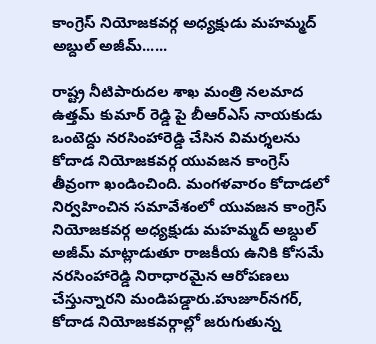కాంగ్రెస్ నియోజకవర్గ అధ్యక్షుడు మహమ్మద్ అబ్దుల్ అజీమ్......

రాష్ట్ర నీటిపారుదల శాఖ మంత్రి నలమాద ఉత్తమ్ కుమార్ రెడ్డి పై బీఆర్ఎస్ నాయకుడు ఒంటెద్దు నరసింహారెడ్డి చేసిన విమర్శలను కోదాడ నియోజకవర్గ యువజన కాంగ్రెస్ తీవ్రంగా ఖండించింది. మంగళవారం కోదాడలో నిర్వహించిన సమావేశంలో యువజన కాంగ్రెస్ నియోజకవర్గ అధ్యక్షుడు మహమ్మద్ అబ్దుల్ అజీమ్ మాట్లాడుతూ రాజకీయ ఉనికి కోసమే నరసింహారెడ్డి నిరాధారమైన ఆరోపణలు చేస్తున్నారని మండిపడ్డారు.హుజూర్‌నగర్, కోదాడ నియోజకవర్గాల్లో జరుగుతున్న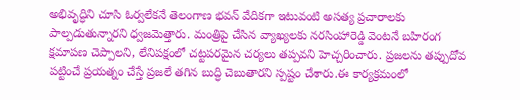అభివృద్ధిని చూసి ఓర్వలేకనే తెలంగాణ భవన్ వేదికగా ఇటువంటి అసత్య ప్రచారాలకు పాల్పడుతున్నారని ధ్వజమెత్తారు. మంత్రిపై చేసిన వ్యాఖ్యలకు నరసింహారెడ్డి వెంటనే బహిరంగ క్షమాపణ చెప్పాలని, లేనిపక్షంలో చట్టపరమైన చర్యలు తప్పవని హెచ్చరించారు. ప్రజలను తప్పుదోవ పట్టించే ప్రయత్నం చేస్తే ప్రజలే తగిన బుద్ధి చెబుతారని స్పష్టం చేశారు.ఈ కార్యక్రమంలో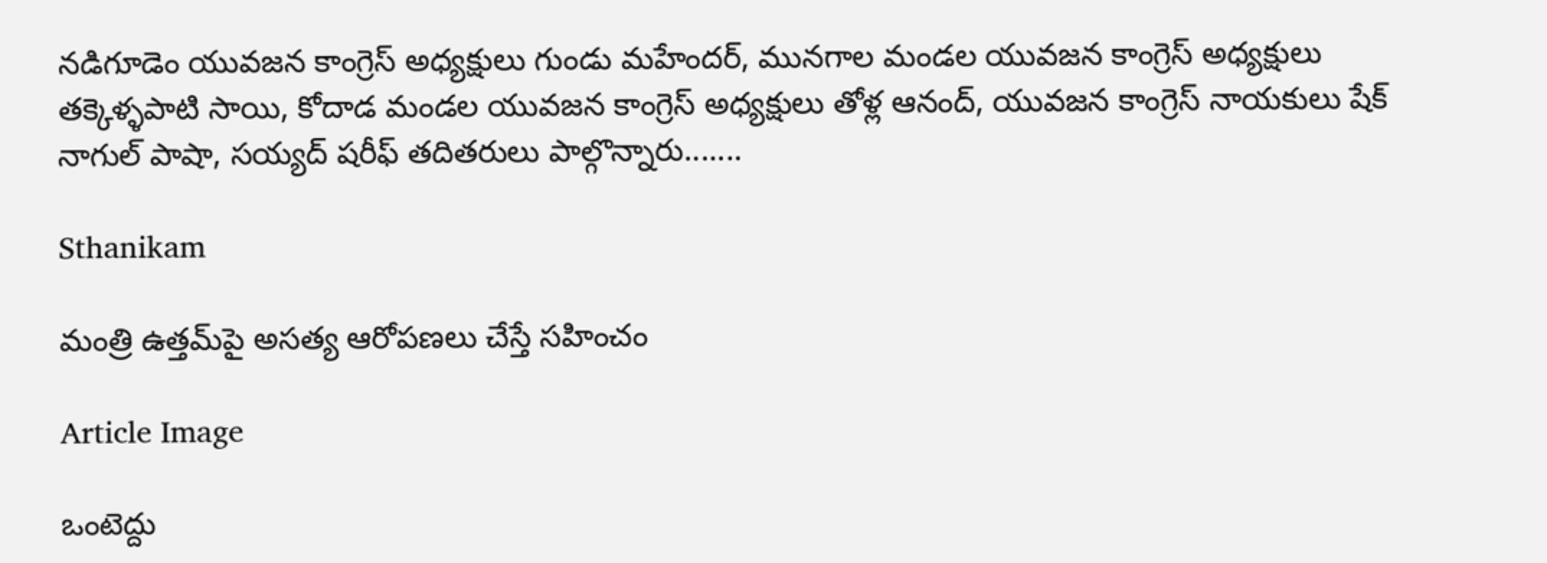నడిగూడెం యువజన కాంగ్రెస్ అధ్యక్షులు గుండు మహేందర్, మునగాల మండల యువజన కాంగ్రెస్ అధ్యక్షులు తక్కెళ్ళపాటి సాయి, కోదాడ మండల యువజన కాంగ్రెస్ అధ్యక్షులు తోళ్ల ఆనంద్, యువజన కాంగ్రెస్ నాయకులు షేక్ నాగుల్ పాషా, సయ్యద్ షరీఫ్ తదితరులు పాల్గొన్నారు.......

Sthanikam

మంత్రి ఉత్తమ్‌పై అసత్య ఆరోపణలు చేస్తే సహించం

Article Image

ఒంటెద్దు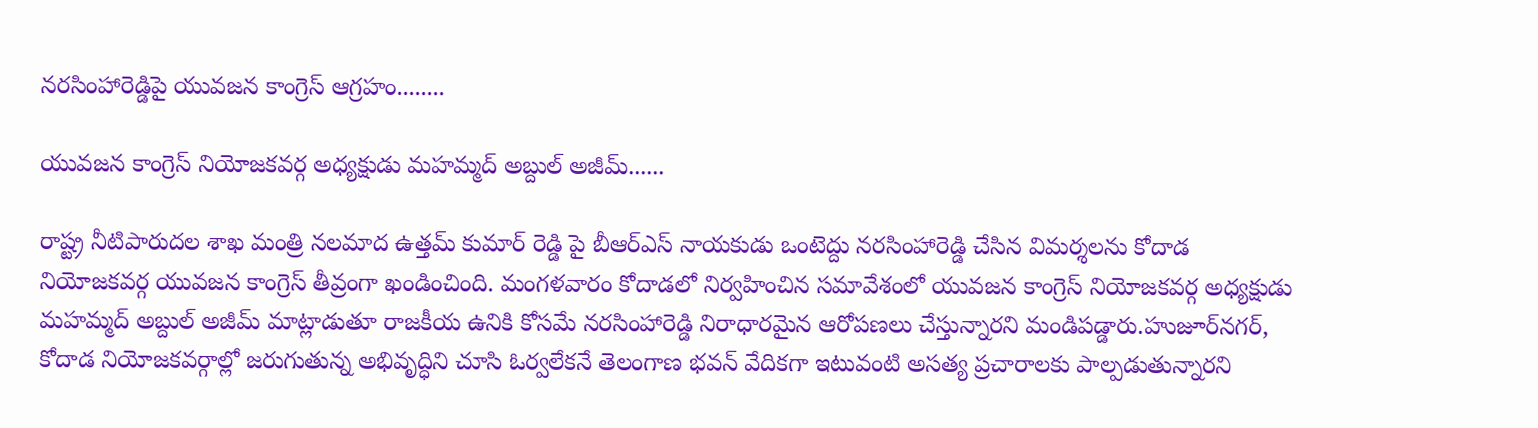నరసింహారెడ్డిపై యువజన కాంగ్రెస్ ఆగ్రహం........

యువజన కాంగ్రెస్ నియోజకవర్గ అధ్యక్షుడు మహమ్మద్ అబ్దుల్ అజీమ్......

రాష్ట్ర నీటిపారుదల శాఖ మంత్రి నలమాద ఉత్తమ్ కుమార్ రెడ్డి పై బీఆర్ఎస్ నాయకుడు ఒంటెద్దు నరసింహారెడ్డి చేసిన విమర్శలను కోదాడ నియోజకవర్గ యువజన కాంగ్రెస్ తీవ్రంగా ఖండించింది. మంగళవారం కోదాడలో నిర్వహించిన సమావేశంలో యువజన కాంగ్రెస్ నియోజకవర్గ అధ్యక్షుడు మహమ్మద్ అబ్దుల్ అజీమ్ మాట్లాడుతూ రాజకీయ ఉనికి కోసమే నరసింహారెడ్డి నిరాధారమైన ఆరోపణలు చేస్తున్నారని మండిపడ్డారు.హుజూర్‌నగర్, కోదాడ నియోజకవర్గాల్లో జరుగుతున్న అభివృద్ధిని చూసి ఓర్వలేకనే తెలంగాణ భవన్ వేదికగా ఇటువంటి అసత్య ప్రచారాలకు పాల్పడుతున్నారని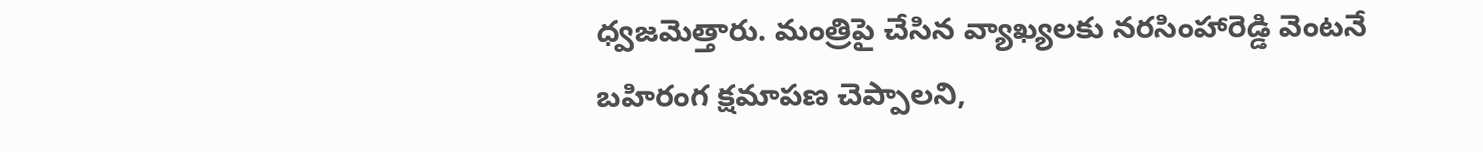ధ్వజమెత్తారు. మంత్రిపై చేసిన వ్యాఖ్యలకు నరసింహారెడ్డి వెంటనే బహిరంగ క్షమాపణ చెప్పాలని,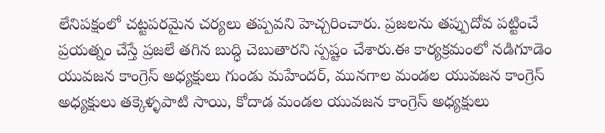లేనిపక్షంలో చట్టపరమైన చర్యలు తప్పవని హెచ్చరించారు. ప్రజలను తప్పుదోవ పట్టించే ప్రయత్నం చేస్తే ప్రజలే తగిన బుద్ధి చెబుతారని స్పష్టం చేశారు.ఈ కార్యక్రమంలో నడిగూడెం యువజన కాంగ్రెస్ అధ్యక్షులు గుండు మహేందర్, మునగాల మండల యువజన కాంగ్రెస్ అధ్యక్షులు తక్కెళ్ళపాటి సాయి, కోదాడ మండల యువజన కాంగ్రెస్ అధ్యక్షులు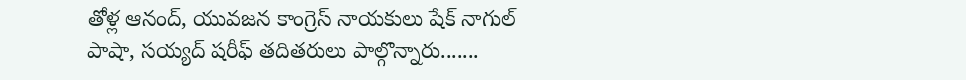తోళ్ల ఆనంద్, యువజన కాంగ్రెస్ నాయకులు షేక్ నాగుల్ పాషా, సయ్యద్ షరీఫ్ తదితరులు పాల్గొన్నారు.......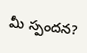మీ స్పందన?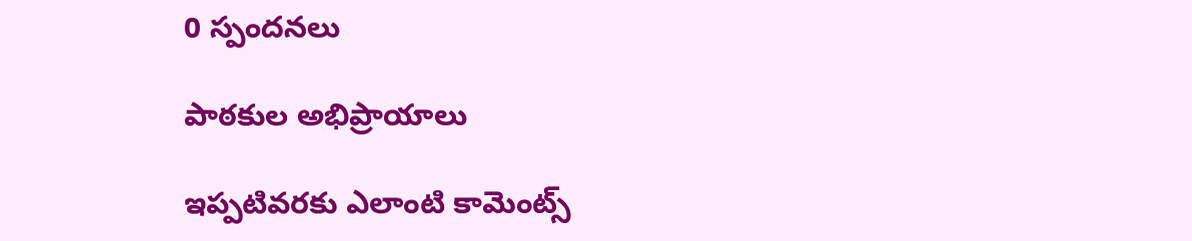0 స్పందనలు

పాఠకుల అభిప్రాయాలు

ఇప్పటివరకు ఎలాంటి కామెంట్స్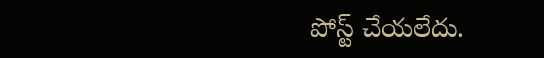పోస్ట్ చేయలేదు.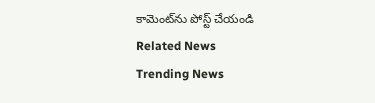కామెంట్‌ను పోస్ట్ చేయండి
Related News
Trending News